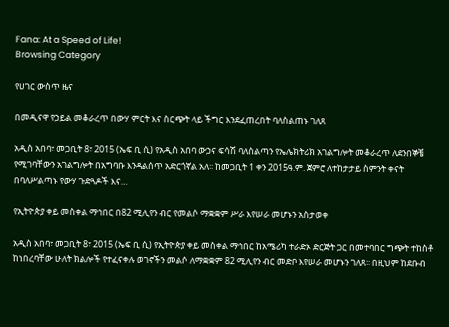Fana: At a Speed of Life!
Browsing Category

የሀገር ውስጥ ዜና

በመዲናዋ የኃይል መቆራረጥ በውሃ ምርት እና ስርጭት ላይ ችግር እንደፈጠረበት ባለስልጠኑ ገለጸ

አዲስ አበባ፣ መጋቢት 8፣ 2015 (ኤፍ ቢ ሲ) የአዲስ አበባ ውኃና ፍሳሽ ባለስልጣን የኤሌክትሪክ አገልግሎት መቆራረጥ ለደንበኞቼ የሚገባቸውን አገልግሎት በአግባቡ እንዳልሰጥ አድርጎኛል አለ፡፡ ከመጋቢት 1 ቀን 2015ዓ.ም. ጀምሮ ለተከታታይ ስምንት ቀናት በባለሥልጣኑ የውሃ ጉድጓዶች እና…

የኢትዮጵያ ቀይ መስቀል ማኅበር በ82 ሚሊየን ብር የመልሶ ማቋቋም ሥራ እየሠራ መሆኑን አስታወቀ

አዲስ አበባ፣ መጋቢት 8፣ 2015 (ኤፍ ቢ ሲ) የኢትዮጵያ ቀይ መስቀል ማኅበር ከአሜሪካ ተራድኦ ድርጅት ጋር በመተባበር ግጭት ተከስቶ ከነበረባቸው ሁለት ክልሎች የተፈናቀሉ ወገኖችን መልሶ ለማቋቋም 82 ሚሊየን ብር መድቦ እየሠራ መሆኑን ገለጸ፡፡ በዚህም ከደቡብ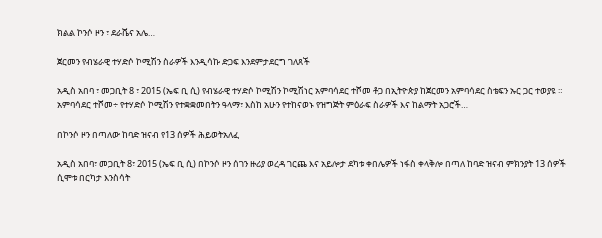ክልል ኮንሶ ዞን ፣ ደራሼና አሌ…

ጀርመን የብሄራዊ ተሃድሶ ኮሚሽን ስራዎች እንዲሳኩ ድጋፍ እንደምታደርግ ገለጸች

አዲስ አበባ ፣ መጋቢት 8 ፣ 2015 (ኤፍ ቢ ሲ) የብሄራዊ ተሃድሶ ኮሚሽን ኮሚሽነር አምባሳደር ተሾመ ቶጋ በኢትዮጵያ ከጀርመን አምባሳደር ስቴፍን ኡር ጋር ተወያዩ ። አምባሳደር ተሾመ÷ የተሃድሶ ኮሚሽን የተቋቋመበትን ዓላማ፣ እስከ አሁን የተከናወኑ የዝግጅት ምዕራፍ ስራዎች እና ከልማት አጋሮች…

በኮንሶ ዞን በጣለው ከባድ ዝናብ የ13 ሰዎች ሕይወትአለፈ

አዲስ አበባ፣ መጋቢት 8፣ 2015 (ኤፍ ቢ ሲ) በኮንሶ ዞን ሰገን ዙሪያ ወረዳ ገርጨ እና አይሎታ ደካቱ ቀበሌዎች ነፋስ ቀላቅሎ በጣለ ከባድ ዝናብ ምክንያት 13 ሰዎች ሲሞቱ በርካታ እንስሳት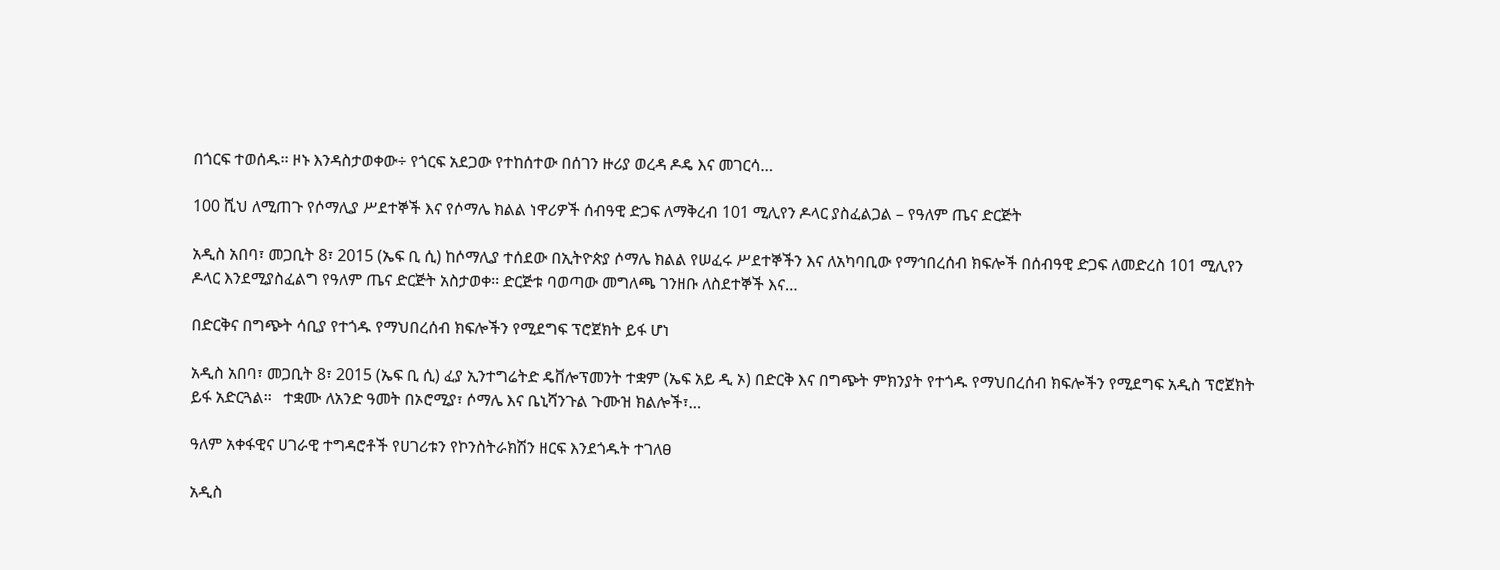በጎርፍ ተወሰዱ፡፡ ዞኑ እንዳስታወቀው÷ የጎርፍ አደጋው የተከሰተው በሰገን ዙሪያ ወረዳ ዶዴ እና መገርሳ…

100 ሺህ ለሚጠጉ የሶማሊያ ሥደተኞች እና የሶማሌ ክልል ነዋሪዎች ሰብዓዊ ድጋፍ ለማቅረብ 101 ሚሊየን ዶላር ያስፈልጋል – የዓለም ጤና ድርጅት

አዲስ አበባ፣ መጋቢት 8፣ 2015 (ኤፍ ቢ ሲ) ከሶማሊያ ተሰደው በኢትዮጵያ ሶማሌ ክልል የሠፈሩ ሥደተኞችን እና ለአካባቢው የማኅበረሰብ ክፍሎች በሰብዓዊ ድጋፍ ለመድረስ 101 ሚሊየን ዶላር እንደሚያስፈልግ የዓለም ጤና ድርጅት አስታወቀ፡፡ ድርጅቱ ባወጣው መግለጫ ገንዘቡ ለስደተኞች እና…

በድርቅና በግጭት ሳቢያ የተጎዱ የማህበረሰብ ክፍሎችን የሚደግፍ ፕሮጀክት ይፋ ሆነ

አዲስ አበባ፣ መጋቢት 8፣ 2015 (ኤፍ ቢ ሲ) ፈያ ኢንተግሬትድ ዴቨሎፕመንት ተቋም (ኤፍ አይ ዲ ኦ) በድርቅ እና በግጭት ምክንያት የተጎዱ የማህበረሰብ ክፍሎችን የሚደግፍ አዲስ ፕሮጀክት ይፋ አድርጓል፡፡   ተቋሙ ለአንድ ዓመት በኦሮሚያ፣ ሶማሌ እና ቤኒሻንጉል ጉሙዝ ክልሎች፣…

ዓለም አቀፋዊና ሀገራዊ ተግዳሮቶች የሀገሪቱን የኮንስትራክሽን ዘርፍ እንደጎዱት ተገለፀ

አዲስ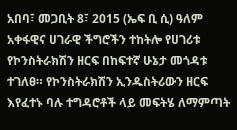አበባ፣ መጋቢት 8፣ 2015 (ኤፍ ቢ ሲ) ዓለም አቀፋዊና ሀገራዊ ችግሮችን ተከትሎ የሀገሪቱ የኮንስትራክሽን ዘርፍ በከፍተኛ ሁኔታ መጎዳቱ ተገለፀ። የኮንስትራክሽን ኢንዱስትሪውን ዘርፍ እየፈተኑ ባሉ ተግዳሮቶች ላይ መፍትሄ ለማምጣት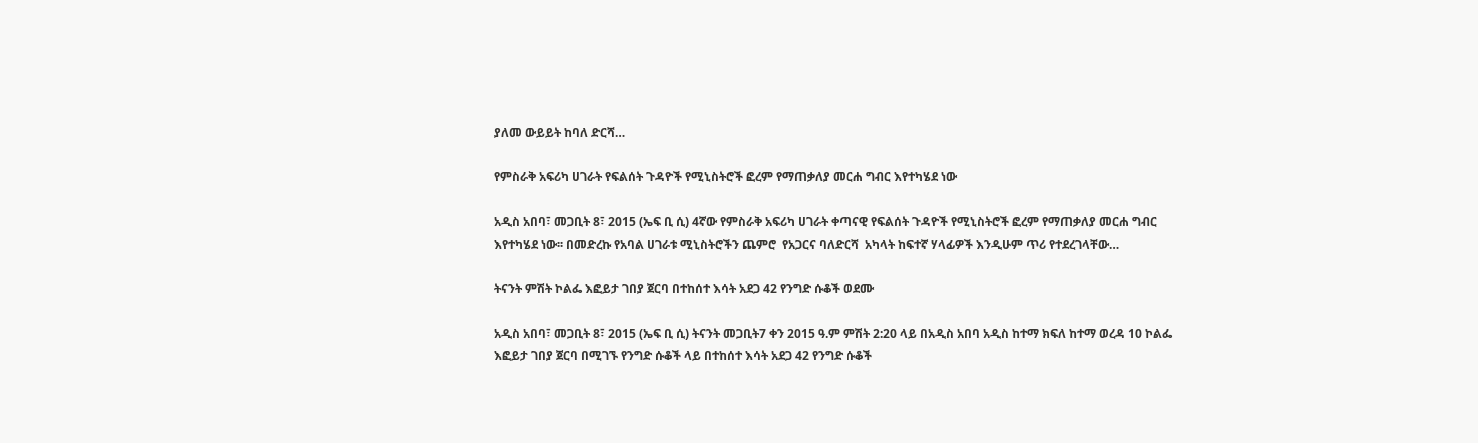ያለመ ውይይት ከባለ ድርሻ…

የምስራቅ አፍሪካ ሀገራት የፍልሰት ጉዳዮች የሚኒስትሮች ፎረም የማጠቃለያ መርሐ ግብር እየተካሄደ ነው

አዲስ አበባ፣ መጋቢት 8፣ 2015 (ኤፍ ቢ ሲ) 4ኛው የምስራቅ አፍሪካ ሀገራት ቀጣናዊ የፍልሰት ጉዳዮች የሚኒስትሮች ፎረም የማጠቃለያ መርሐ ግብር እየተካሄደ ነው፡፡ በመድረኩ የአባል ሀገራቱ ሚኒስትሮችን ጨምሮ  የአጋርና ባለድርሻ  አካላት ከፍተኛ ሃላፊዎች እንዲሁም ጥሪ የተደረገላቸው…

ትናንት ምሽት ኮልፌ እፎይታ ገበያ ጀርባ በተከሰተ እሳት አደጋ 42 የንግድ ሱቆች ወደሙ

አዲስ አበባ፣ መጋቢት 8፣ 2015 (ኤፍ ቢ ሲ) ትናንት መጋቢት7 ቀን 2015 ዓ.ም ምሽት 2:20 ላይ በአዲስ አበባ አዲስ ከተማ ክፍለ ከተማ ወረዳ 10 ኮልፌ እፎይታ ገበያ ጀርባ በሚገኙ የንግድ ሱቆች ላይ በተከሰተ እሳት አደጋ 42 የንግድ ሱቆች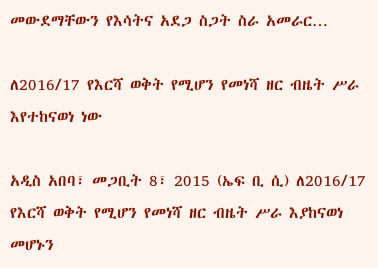መውደማቸውን የእሳትና አደጋ ስጋት ስራ አመራር…

ለ2016/17 የእርሻ ወቅት የሚሆን የመነሻ ዘር ብዜት ሥራ እየተከናወነ ነው

አዲስ አበባ፣ መጋቢት 8፣ 2015 (ኤፍ ቢ ሲ) ለ2016/17 የእርሻ ወቅት የሚሆን የመነሻ ዘር ብዜት ሥራ እያከናወነ መሆኑን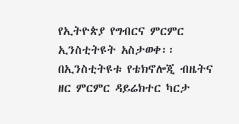የኢትዮጵያ የግብርና ምርምር ኢንስቲትዩት አስታወቀ፡፡ በኢንስቲትዩቱ የቴክኖሎጂ ብዜትና ዘር ምርምር ዳይሬክተር ካርታ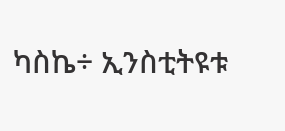ካስኬ÷ ኢንስቲትዩቱ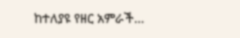ከተለያዩ የዘር አምራች…